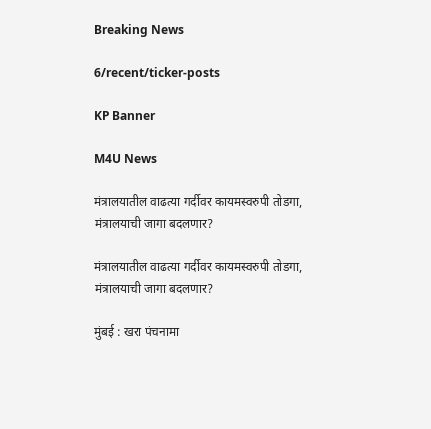Breaking News

6/recent/ticker-posts

KP Banner

M4U News

मंत्रालयातील वाढत्या गर्दीवर कायमस्वरुपी तोडगा, मंत्रालयाची जागा बदलणार?

मंत्रालयातील वाढत्या गर्दीवर कायमस्वरुपी तोडगा, मंत्रालयाची जागा बदलणार?

मुंबई : खरा पंचनामा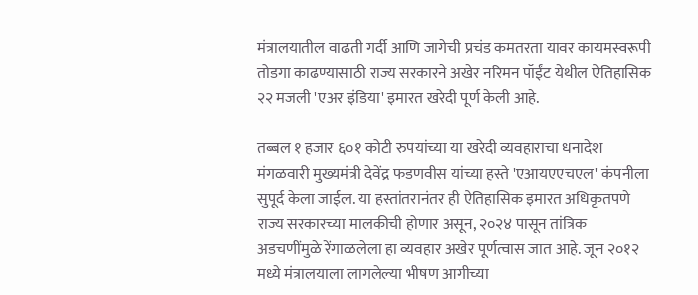मंत्रालयातील वाढती गर्दी आणि जागेची प्रचंड कमतरता यावर कायमस्वरूपी तोडगा काढण्यासाठी राज्य सरकारने अखेर नरिमन पॉईंट येथील ऐतिहासिक २२ मजली 'एअर इंडिया' इमारत खरेदी पूर्ण केली आहे.

तब्बल १ हजार ६०१ कोटी रुपयांच्या या खरेदी व्यवहाराचा धनादेश मंगळवारी मुख्यमंत्री देवेंद्र फडणवीस यांच्या हस्ते 'एआयएएचएल' कंपनीला सुपूर्द केला जाईल. या हस्तांतरानंतर ही ऐतिहासिक इमारत अधिकृतपणे राज्य सरकारच्या मालकीची होणार असून, २०२४ पासून तांत्रिक अडचणींमुळे रेंगाळलेला हा व्यवहार अखेर पूर्णत्वास जात आहे. जून २०१२ मध्ये मंत्रालयाला लागलेल्या भीषण आगीच्या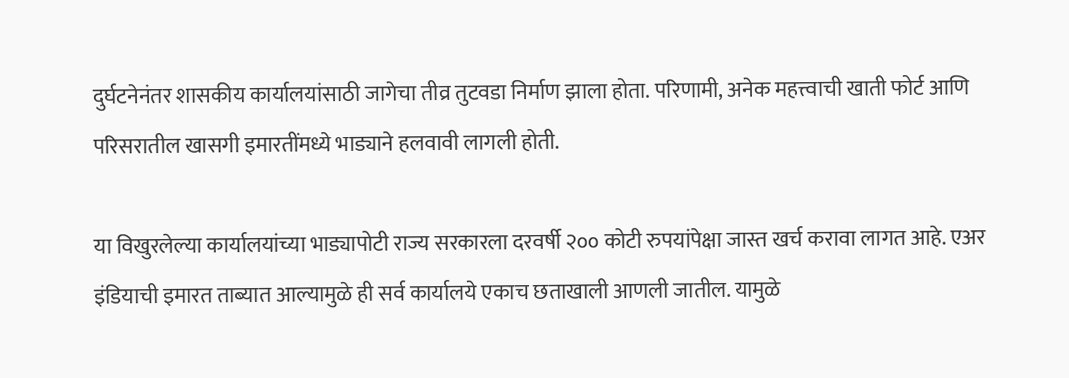दुर्घटनेनंतर शासकीय कार्यालयांसाठी जागेचा तीव्र तुटवडा निर्माण झाला होता. परिणामी, अनेक महत्त्वाची खाती फोर्ट आणि परिसरातील खासगी इमारतींमध्ये भाड्याने हलवावी लागली होती.

या विखुरलेल्या कार्यालयांच्या भाड्यापोटी राज्य सरकारला दरवर्षी २०० कोटी रुपयांपेक्षा जास्त खर्च करावा लागत आहे. एअर इंडियाची इमारत ताब्यात आल्यामुळे ही सर्व कार्यालये एकाच छताखाली आणली जातील. यामुळे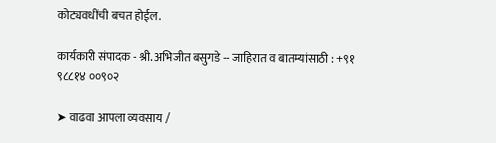कोट्यवधींची बचत होईल.

कार्यकारी संपादक - श्री. अभिजीत बसुगडे -- जाहिरात व बातम्यांसाठी : +९१ ९८८१४ ००९०२

➤ वाढवा आपला व्यवसाय /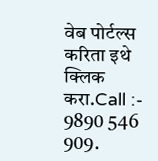वेब पोर्टल्स करिता इथे क्लिक करा.Call :- 9890 546 909.